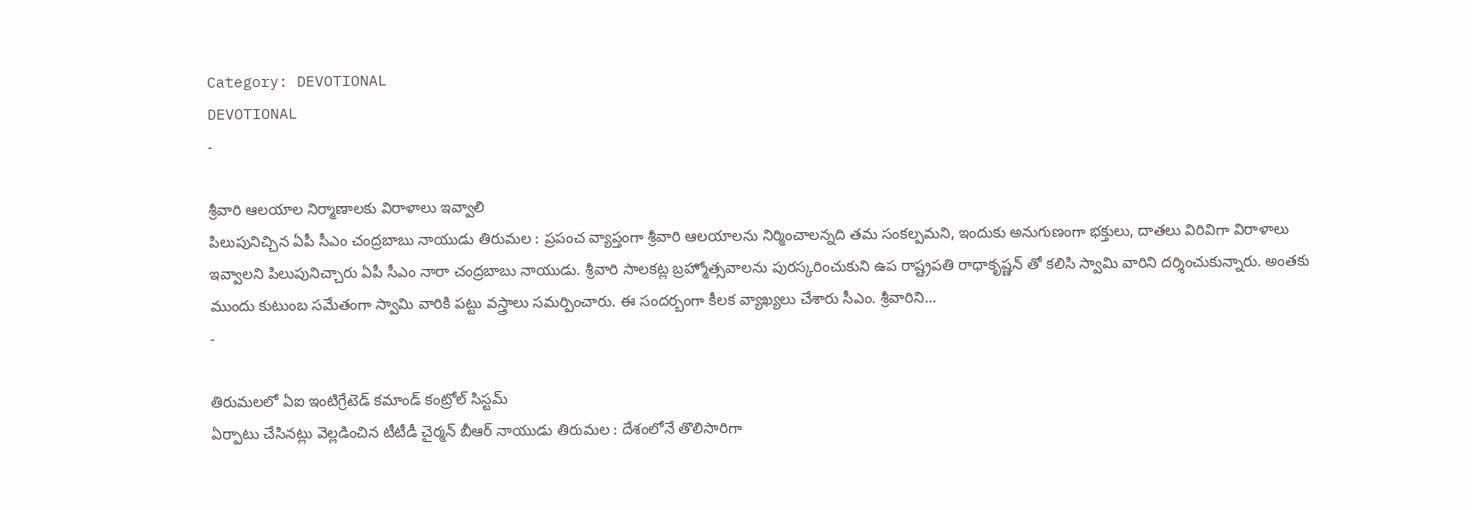Category: DEVOTIONAL
DEVOTIONAL
-

శ్రీవారి ఆలయాల నిర్మాణాలకు విరాళాలు ఇవ్వాలి
పిలుపునిచ్చిన ఏపీ సీఎం చంద్రబాబు నాయుడు తిరుమల : ప్రపంచ వ్యాప్తంగా శ్రీవారి ఆలయాలను నిర్మించాలన్నది తమ సంకల్పమని, ఇందుకు అనుగుణంగా భక్తులు, దాతలు విరివిగా విరాళాలు ఇవ్వాలని పిలుపునిచ్చారు ఏపీ సీఎం నారా చంద్రబాబు నాయుడు. శ్రీవారి సాలకట్ల బ్రహ్మోత్సవాలను పురస్కరించుకుని ఉప రాష్ట్రపతి రాధాకృష్ణన్ తో కలిసి స్వామి వారిని దర్శించుకున్నారు. అంతకు ముందు కుటుంబ సమేతంగా స్వామి వారికి పట్టు వస్త్రాలు సమర్పించారు. ఈ సందర్బంగా కీలక వ్యాఖ్యలు చేశారు సీఎం. శ్రీవారిని…
-

తిరుమలలో ఏఐ ఇంటిగ్రేటెడ్ కమాండ్ కంట్రోల్ సిస్టమ్
ఏర్పాటు చేసినట్లు వెల్లడించిన టీటీడీ చైర్మన్ బీఆర్ నాయుడు తిరుమల : దేశంలోనే తొలిసారిగా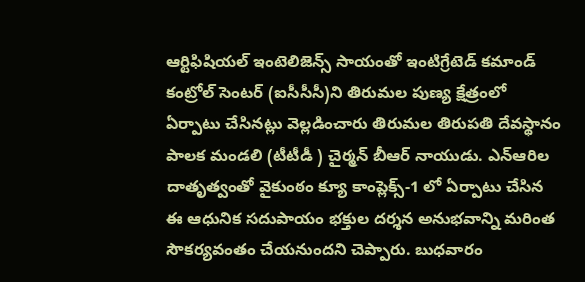ఆర్టిఫిషియల్ ఇంటెలిజెన్స్ సాయంతో ఇంటిగ్రేటెడ్ కమాండ్ కంట్రోల్ సెంటర్ (ఐసీసీసీ)ని తిరుమల పుణ్య క్షేత్రంలో ఏర్పాటు చేసినట్లు వెల్లడించారు తిరుమల తిరుపతి దేవస్థానం పాలక మండలి (టీటీడీ ) చైర్మన్ బీఆర్ నాయుడు. ఎన్ఆరిల దాతృత్వంతో వైకుంఠం క్యూ కాంప్లెక్స్-1 లో ఏర్పాటు చేసిన ఈ ఆధునిక సదుపాయం భక్తుల దర్శన అనుభవాన్ని మరింత సౌకర్యవంతం చేయనుందని చెప్పారు. బుధవారం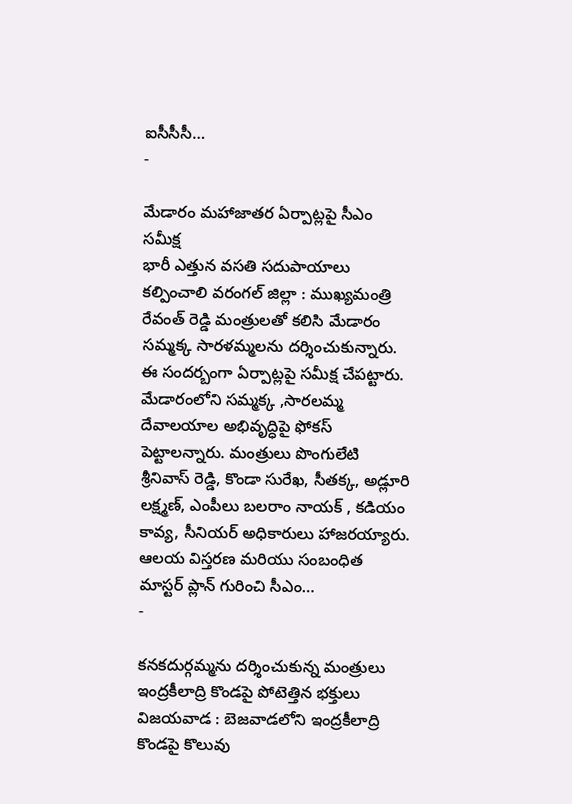ఐసీసీసీ…
-

మేడారం మహాజాతర ఏర్పాట్లపై సీఎం సమీక్ష
భారీ ఎత్తున వసతి సదుపాయాలు కల్పించాలి వరంగల్ జిల్లా : ముఖ్యమంత్రి రేవంత్ రెడ్డి మంత్రులతో కలిసి మేడారం సమ్మక్క సారళమ్మలను దర్శించుకున్నారు. ఈ సందర్బంగా ఏర్పాట్లపై సమీక్ష చేపట్టారు. మేడారంలోని సమ్మక్క ,సారలమ్మ దేవాలయాల అభివృద్ధిపై ఫోకస్ పెట్టాలన్నారు. మంత్రులు పొంగులేటి శ్రీనివాస్ రెడ్డి, కొండా సురేఖ, సీతక్క, అడ్లూరి లక్ష్మణ్, ఎంపీలు బలరాం నాయక్ , కడియం కావ్య, సీనియర్ అధికారులు హాజరయ్యారు. ఆలయ విస్తరణ మరియు సంబంధిత మాస్టర్ ప్లాన్ గురించి సీఎం…
-

కనకదుర్గమ్మను దర్శించుకున్న మంత్రులు
ఇంద్రకీలాద్రి కొండపై పోటెత్తిన భక్తులు విజయవాడ : బెజవాడలోని ఇంద్రకీలాద్రి కొండపై కొలువు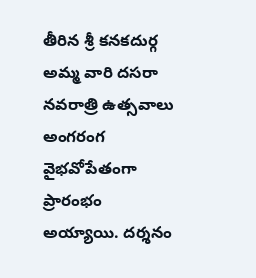తీరిన శ్రీ కనకదుర్గ అమ్మ వారి దసరా నవరాత్రి ఉత్సవాలు అంగరంగ వైభవోపేతంగా ప్రారంభం అయ్యాయి. దర్శనం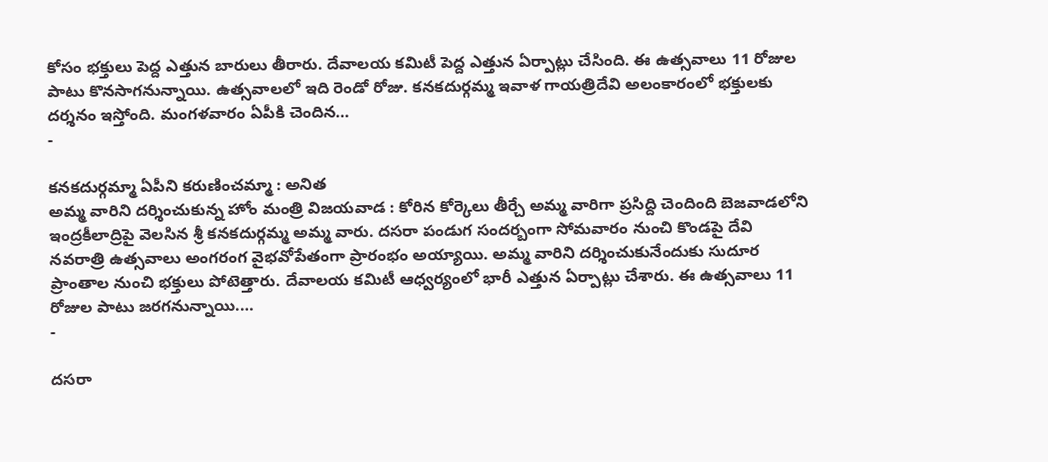కోసం భక్తులు పెద్ద ఎత్తున బారులు తీరారు. దేవాలయ కమిటీ పెద్ద ఎత్తున ఏర్పాట్లు చేసింది. ఈ ఉత్సవాలు 11 రోజుల పాటు కొనసాగనున్నాయి. ఉత్సవాలలో ఇది రెండో రోజు. కనకదుర్గమ్మ ఇవాళ గాయత్రిదేవి అలంకారంలో భక్తులకు దర్శనం ఇస్తోంది. మంగళవారం ఏపీకి చెందిన…
-

కనకదుర్గమ్మా ఏపీని కరుణించమ్మా : అనిత
అమ్మ వారిని దర్శించుకున్న హోం మంత్రి విజయవాడ : కోరిన కోర్కెలు తీర్చే అమ్మ వారిగా ప్రసిద్ది చెందింది బెజవాడలోని ఇంద్రకీలాద్రిపై వెలసిన శ్రీ కనకదుర్గమ్మ అమ్మ వారు. దసరా పండుగ సందర్బంగా సోమవారం నుంచి కొండపై దేవి నవరాత్రి ఉత్సవాలు అంగరంగ వైభవోపేతంగా ప్రారంభం అయ్యాయి. అమ్మ వారిని దర్శించుకునేందుకు సుదూర ప్రాంతాల నుంచి భక్తులు పోటెత్తారు. దేవాలయ కమిటీ ఆధ్వర్యంలో భారీ ఎత్తున ఏర్పాట్లు చేశారు. ఈ ఉత్సవాలు 11 రోజుల పాటు జరగనున్నాయి.…
-

దసరా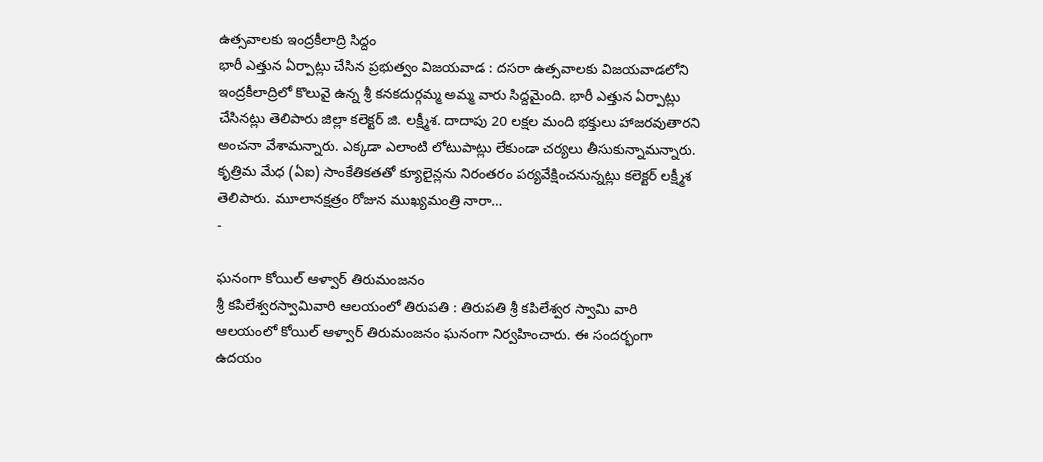ఉత్సవాలకు ఇంద్రకీలాద్రి సిద్దం
భారీ ఎత్తున ఏర్పాట్లు చేసిన ప్రభుత్వం విజయవాడ : దసరా ఉత్సవాలకు విజయవాడలోని ఇంద్రకీలాద్రిలో కొలువై ఉన్న శ్రీ కనకదుర్గమ్మ అమ్మ వారు సిద్దమైంది. భారీ ఎత్తున ఏర్పాట్లు చేసినట్లు తెలిపారు జిల్లా కలెక్టర్ జి. లక్ష్మీశ. దాదాపు 20 లక్షల మంది భక్తులు హాజరవుతారని అంచనా వేశామన్నారు. ఎక్కడా ఎలాంటి లోటుపాట్లు లేకుండా చర్యలు తీసుకున్నామన్నారు. కృత్రిమ మేధ (ఏఐ) సాంకేతికతతో క్యూలైన్లను నిరంతరం పర్యవేక్షించనున్నట్లు కలెక్టర్ లక్ష్మీశ తెలిపారు. మూలానక్షత్రం రోజున ముఖ్యమంత్రి నారా…
-

ఘనంగా కోయిల్ ఆళ్వార్ తిరుమంజనం
శ్రీ కపిలేశ్వరస్వామివారి ఆలయంలో తిరుపతి : తిరుపతి శ్రీ కపిలేశ్వర స్వామి వారి ఆలయంలో కోయిల్ ఆళ్వార్ తిరుమంజనం ఘనంగా నిర్వహించారు. ఈ సందర్భంగా ఉదయం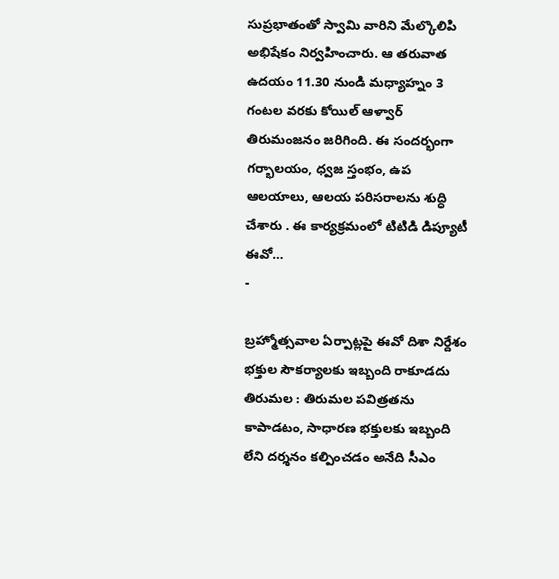సుప్రభాతంతో స్వామి వారిని మేల్కొలిపి అభిషేకం నిర్వహించారు. ఆ తరువాత ఉదయం 11.30 నుండి మధ్యాహ్నం 3 గంటల వరకు కోయిల్ ఆళ్వార్ తిరుమంజనం జరిగింది. ఈ సందర్భంగా గర్భాలయం, ధ్వజ స్తంభం, ఉప ఆలయాలు, ఆలయ పరిసరాలను శుద్ధి చేశారు . ఈ కార్యక్రమంలో టిటిడి డిప్యూటీ ఈవో…
-

బ్రహ్మోత్సవాల ఏర్పాట్లపై ఈవో దిశా నిర్దేశం
భక్తుల సౌకర్యాలకు ఇబ్బంది రాకూడదు తిరుమల : తిరుమల పవిత్రతను కాపాడటం, సాధారణ భక్తులకు ఇబ్బంది లేని దర్శనం కల్పించడం అనేది సీఎం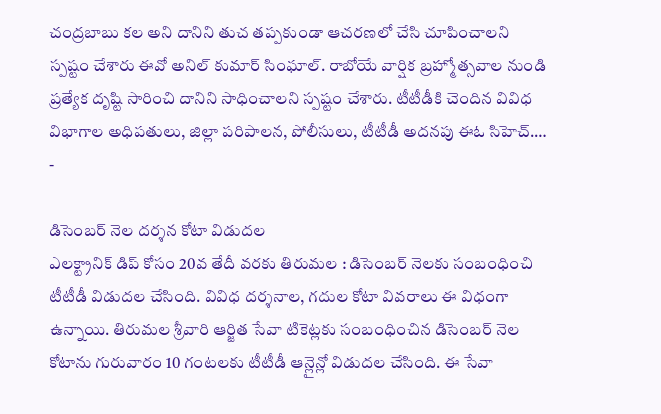చంద్రబాబు కల అని దానిని తుచ తప్పకుండా ఆచరణలో చేసి చూపించాలని స్పష్టం చేశారు ఈవో అనిల్ కుమార్ సింఘాల్. రాబోయే వార్షిక బ్రహ్మోత్సవాల నుండి ప్రత్యేక దృష్టి సారించి దానిని సాధించాలని స్పష్టం చేశారు. టీటీడీకి చెందిన వివిధ విభాగాల అధిపతులు, జిల్లా పరిపాలన, పోలీసులు, టీటీడీ అదనపు ఈఓ సిహెచ్.…
-

డిసెంబర్ నెల దర్శన కోటా విడుదల
ఎలక్ట్రానిక్ డిప్ కోసం 20వ తేదీ వరకు తిరుమల : డిసెంబర్ నెలకు సంబంధించి టీటీడీ విడుదల చేసింది. వివిధ దర్శనాల, గదుల కోటా వివరాలు ఈ విధంగా ఉన్నాయి. తిరుమల శ్రీవారి ఆర్జిత సేవా టికెట్లకు సంబంధించిన డిసెంబర్ నెల కోటాను గురువారం 10 గంటలకు టీటీడీ ఆన్లైన్లో విడుదల చేసింది. ఈ సేవా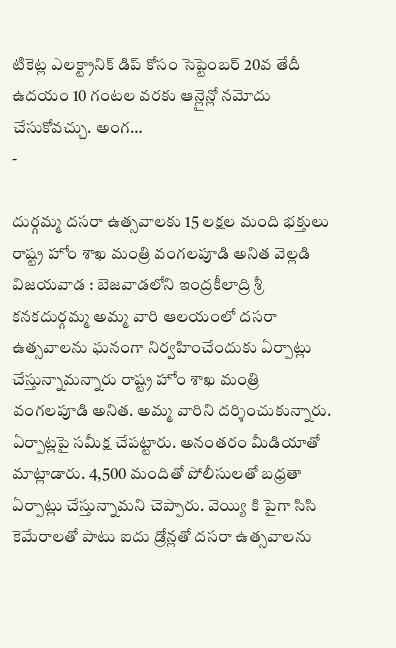టికెట్ల ఎలక్ట్రానిక్ డిప్ కోసం సెప్టెంబర్ 20వ తేదీ ఉదయం 10 గంటల వరకు ఆన్లైన్లో నమోదు చేసుకోవచ్చు. అంగ…
-

దుర్గమ్మ దసరా ఉత్సవాలకు 15 లక్షల మంది భక్తులు
రాష్ట్ర హోం శాఖ మంత్రి వంగలపూడి అనిత వెల్లడి విజయవాడ : బెజవాడలోని ఇంద్రకీలాద్రి శ్రీ కనకదుర్గమ్మ అమ్మ వారి ఆలయంలో దసరా ఉత్సవాలను ఘనంగా నిర్వహించేందుకు ఏర్పాట్లు చేస్తున్నామన్నారు రాష్ట్ర హోం శాఖ మంత్రి వంగలపూడి అనిత. అమ్మ వారిని దర్శించుకున్నారు. ఏర్పాట్లపై సమీక్ష చేపట్టారు. అనంతరం మీడియాతో మాట్లాడారు. 4,500 మందితో పోలీసులతో బధ్రతా ఏర్పాట్లు చేస్తున్నామని చెప్పారు. వెయ్యి కి పైగా సిసి కెమేరాలతో పాటు ఐదు డ్రోన్లతో దసరా ఉత్సవాలను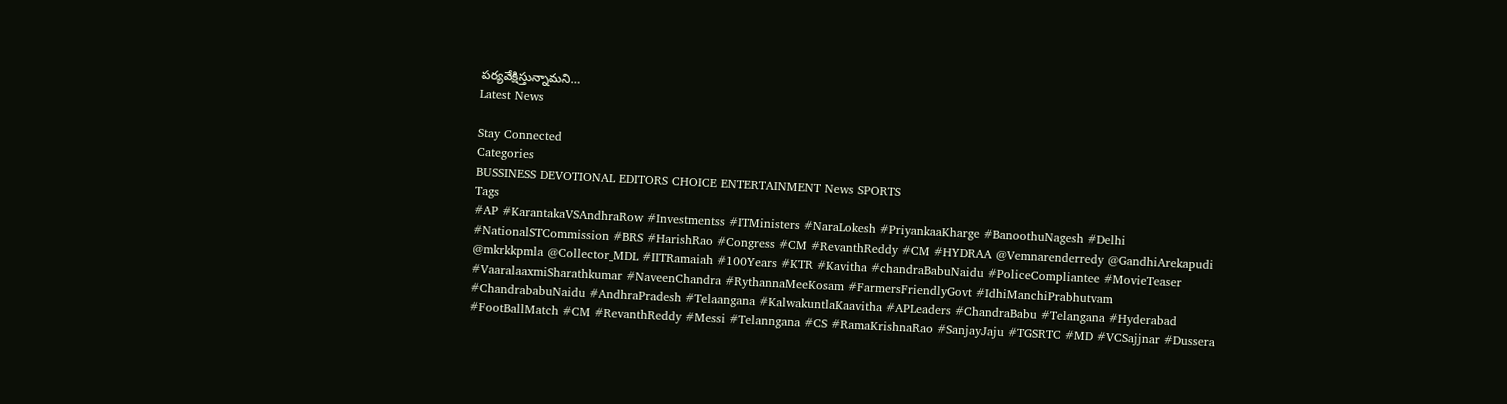పర్యవేక్షిస్తున్నామని…
Latest News

Stay Connected
Categories
BUSSINESS DEVOTIONAL EDITORS CHOICE ENTERTAINMENT News SPORTS
Tags
#AP #KarantakaVSAndhraRow #Investmentss #ITMinisters #NaraLokesh #PriyankaaKharge #BanoothuNagesh #Delhi #NationalSTCommission #BRS #HarishRao #Congress #CM #RevanthReddy #CM #HYDRAA @Vemnarenderredy @GandhiArekapudi @mkrkkpmla @Collector_MDL #IITRamaiah #100Years #KTR #Kavitha #chandraBabuNaidu #PoliceCompliantee #MovieTeaser #VaaralaaxmiSharathkumar #NaveenChandra #RythannaMeeKosam #FarmersFriendlyGovt #IdhiManchiPrabhutvam #ChandrababuNaidu #AndhraPradesh #Telaangana #KalwakuntlaKaavitha #APLeaders #ChandraBabu #Telangana #Hyderabad #FootBallMatch #CM #RevanthReddy #Messi #Telanngana #CS #RamaKrishnaRao #SanjayJaju #TGSRTC #MD #VCSajjnar #Dussera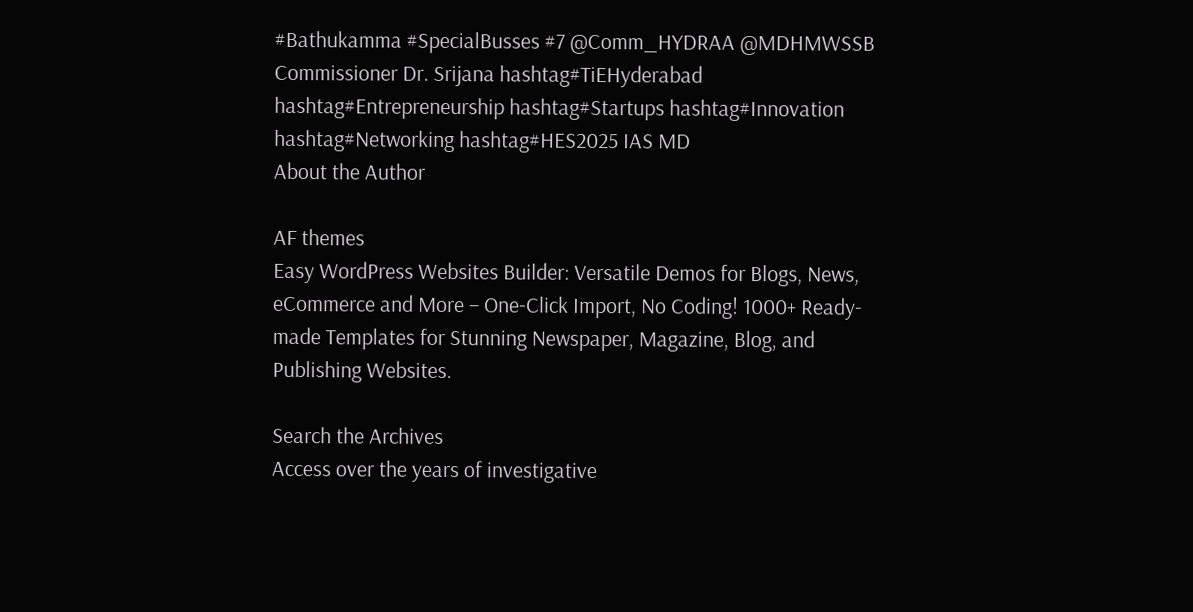#Bathukamma #SpecialBusses #7 @Comm_HYDRAA @MDHMWSSB Commissioner Dr. Srijana hashtag#TiEHyderabad hashtag#Entrepreneurship hashtag#Startups hashtag#Innovation hashtag#Networking hashtag#HES2025 IAS MD
About the Author

AF themes
Easy WordPress Websites Builder: Versatile Demos for Blogs, News, eCommerce and More – One-Click Import, No Coding! 1000+ Ready-made Templates for Stunning Newspaper, Magazine, Blog, and Publishing Websites.

Search the Archives
Access over the years of investigative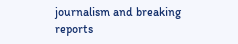journalism and breaking reports